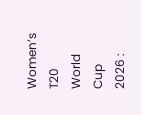Women’s T20 World Cup 2026 :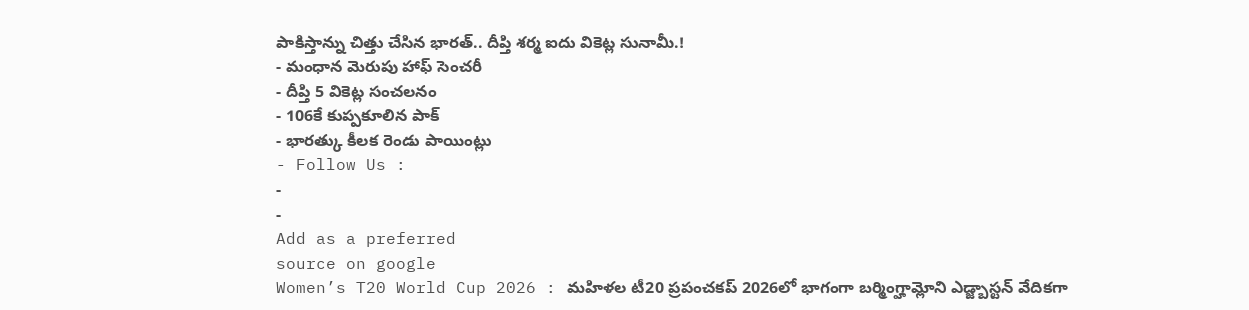పాకిస్తాన్ను చిత్తు చేసిన భారత్.. దీప్తి శర్మ ఐదు వికెట్ల సునామీ.!
- మంధాన మెరుపు హాఫ్ సెంచరీ
- దీప్తి 5 వికెట్ల సంచలనం
- 106కే కుప్పకూలిన పాక్
- భారత్కు కీలక రెండు పాయింట్లు
- Follow Us :
-
-
Add as a preferred
source on google
Women’s T20 World Cup 2026 : మహిళల టీ20 ప్రపంచకప్ 2026లో భాగంగా బర్మింగ్హామ్లోని ఎడ్జ్బాస్టన్ వేదికగా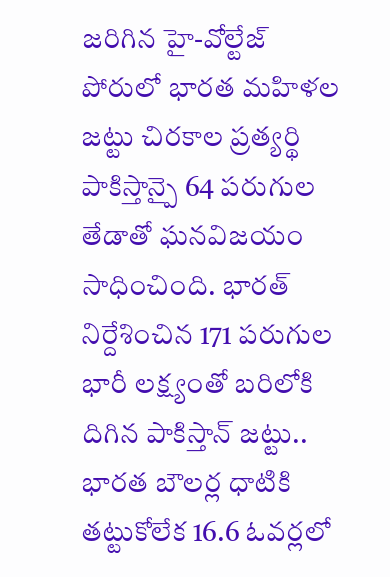జరిగిన హై-వోల్టేజ్ పోరులో భారత మహిళల జట్టు చిరకాల ప్రత్యర్థి పాకిస్తాన్పై 64 పరుగుల తేడాతో ఘనవిజయం సాధించింది. భారత్ నిర్దేశించిన 171 పరుగుల భారీ లక్ష్యంతో బరిలోకి దిగిన పాకిస్తాన్ జట్టు.. భారత బౌలర్ల ధాటికి తట్టుకోలేక 16.6 ఓవర్లలో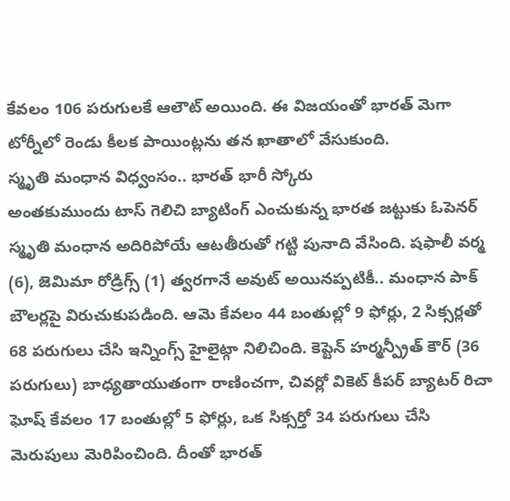కేవలం 106 పరుగులకే ఆలౌట్ అయింది. ఈ విజయంతో భారత్ మెగా టోర్నీలో రెండు కీలక పాయింట్లను తన ఖాతాలో వేసుకుంది.
స్మృతి మంధాన విధ్వంసం.. భారత్ భారీ స్కోరు
అంతకుముందు టాస్ గెలిచి బ్యాటింగ్ ఎంచుకున్న భారత జట్టుకు ఓపెనర్ స్మృతి మంధాన అదిరిపోయే ఆటతీరుతో గట్టి పునాది వేసింది. షఫాలీ వర్మ (6), జెమిమా రోడ్రిగ్స్ (1) త్వరగానే అవుట్ అయినప్పటికీ.. మంధాన పాక్ బౌలర్లపై విరుచుకుపడింది. ఆమె కేవలం 44 బంతుల్లో 9 ఫోర్లు, 2 సిక్సర్లతో 68 పరుగులు చేసి ఇన్నింగ్స్ హైలైట్గా నిలిచింది. కెప్టెన్ హర్మన్ప్రీత్ కౌర్ (36 పరుగులు) బాధ్యతాయుతంగా రాణించగా, చివర్లో వికెట్ కీపర్ బ్యాటర్ రిచా ఘోష్ కేవలం 17 బంతుల్లో 5 ఫోర్లు, ఒక సిక్సర్తో 34 పరుగులు చేసి మెరుపులు మెరిపించింది. దీంతో భారత్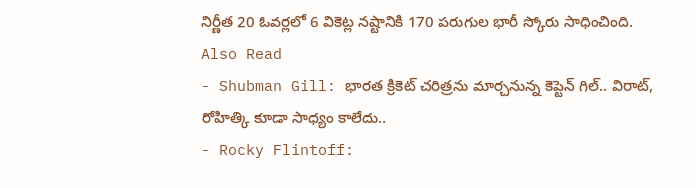నిర్ణీత 20 ఓవర్లలో 6 వికెట్ల నష్టానికి 170 పరుగుల భారీ స్కోరు సాధించింది.
Also Read
- Shubman Gill: భారత క్రికెట్ చరిత్రను మార్చనున్న కెప్టెన్ గిల్.. విరాట్, రోహిత్కి కూడా సాధ్యం కాలేదు..
- Rocky Flintoff: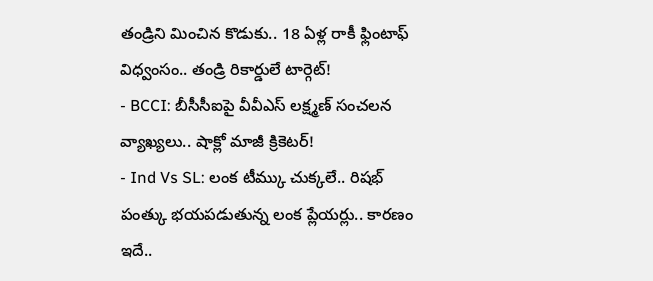తండ్రిని మించిన కొడుకు.. 18 ఏళ్ల రాకీ ఫ్లింటాఫ్ విధ్వంసం.. తండ్రి రికార్డులే టార్గెట్!
- BCCI: బీసీసీఐపై వీవీఎస్ లక్ష్మణ్ సంచలన వ్యాఖ్యలు.. షాక్లో మాజీ క్రికెటర్!
- Ind Vs SL: లంక టీమ్కు చుక్కలే.. రిషభ్ పంత్కు భయపడుతున్న లంక ప్లేయర్లు.. కారణం ఇదే..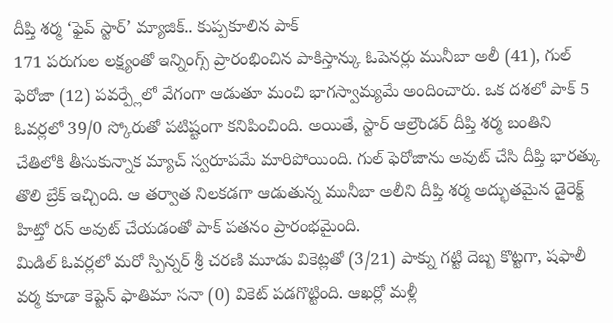దీప్తి శర్మ ‘ఫైవ్ స్టార్’ మ్యాజిక్.. కుప్పకూలిన పాక్
171 పరుగుల లక్ష్యంతో ఇన్నింగ్స్ ప్రారంభించిన పాకిస్తాన్కు ఓపెనర్లు మునీబా అలీ (41), గుల్ ఫెరోజా (12) పవర్ప్లేలో వేగంగా ఆడుతూ మంచి భాగస్వామ్యమే అందించారు. ఒక దశలో పాక్ 5 ఓవర్లలో 39/0 స్కోరుతో పటిష్టంగా కనిపించింది. అయితే, స్టార్ ఆల్రౌండర్ దీప్తి శర్మ బంతిని చేతిలోకి తీసుకున్నాక మ్యాచ్ స్వరూపమే మారిపోయింది. గుల్ ఫెరోజాను అవుట్ చేసి దీప్తి భారత్కు తొలి బ్రేక్ ఇచ్చింది. ఆ తర్వాత నిలకడగా ఆడుతున్న మునీబా అలీని దీప్తి శర్మ అద్భుతమైన డైరెక్ట్ హిట్తో రన్ అవుట్ చేయడంతో పాక్ పతనం ప్రారంభమైంది.
మిడిల్ ఓవర్లలో మరో స్పిన్నర్ శ్రీ చరణి మూడు వికెట్లతో (3/21) పాక్ను గట్టి దెబ్బ కొట్టగా, షఫాలీ వర్మ కూడా కెప్టెన్ ఫాతిమా సనా (0) వికెట్ పడగొట్టింది. ఆఖర్లో మళ్లీ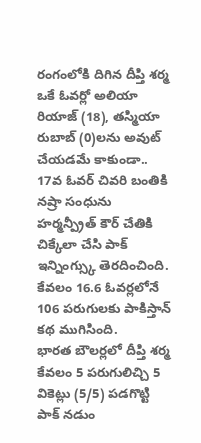రంగంలోకి దిగిన దీప్తి శర్మ ఒకే ఓవర్లో అలియా రియాజ్ (18), తస్మియా రుబాబ్ (0)లను అవుట్ చేయడమే కాకుండా.. 17వ ఓవర్ చివరి బంతికి నష్రా సంధును హర్మన్ప్రీత్ కౌర్ చేతికి చిక్కేలా చేసి పాక్ ఇన్నింగ్స్కు తెరదించింది. కేవలం 16.6 ఓవర్లలోనే 106 పరుగులకు పాకిస్తాన్ కథ ముగిసింది.
భారత బౌలర్లలో దీప్తి శర్మ కేవలం 5 పరుగులిచ్చి 5 వికెట్లు (5/5) పడగొట్టి పాక్ నడుం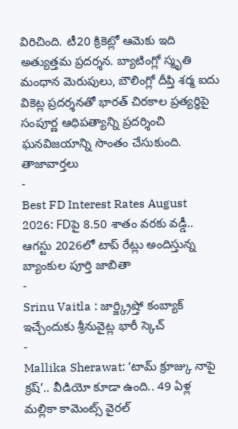విరిచింది. టీ20 క్రికెట్లో ఆమెకు ఇది అత్యుత్తమ ప్రదర్శన. బ్యాటింగ్లో స్మృతి మంధాన మెరుపులు, బౌలింగ్లో దీప్తి శర్మ ఐదు వికెట్ల ప్రదర్శనతో భారత్ చిరకాల ప్రత్యర్థిపై సంపూర్ణ ఆధిపత్యాన్ని ప్రదర్శించి ఘనవిజయాన్ని సొంతం చేసుకుంది.
తాజావార్తలు
-
Best FD Interest Rates August 2026: FDపై 8.50 శాతం వరకు వడ్డీ.. ఆగస్టు 2026లో టాప్ రేట్లు అందిస్తున్న బ్యాంకుల పూర్తి జాబితా
-
Srinu Vaitla : జార్జ్క్రిష్తో కంబ్యాక్ ఇచ్చేందుకు శ్రీనువైట్ల భారీ స్కెచ్
-
Mallika Sherawat: ‘టామ్ క్రూజ్కు నాపై క్రష్’.. వీడియో కూడా ఉంది.. 49 ఏళ్ల మల్లికా కామెంట్స్ వైరల్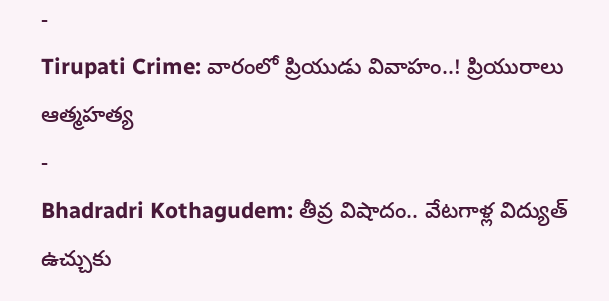-
Tirupati Crime: వారంలో ప్రియుడు వివాహం..! ప్రియురాలు ఆత్మహత్య
-
Bhadradri Kothagudem: తీవ్ర విషాదం.. వేటగాళ్ల విద్యుత్ ఉచ్చుకు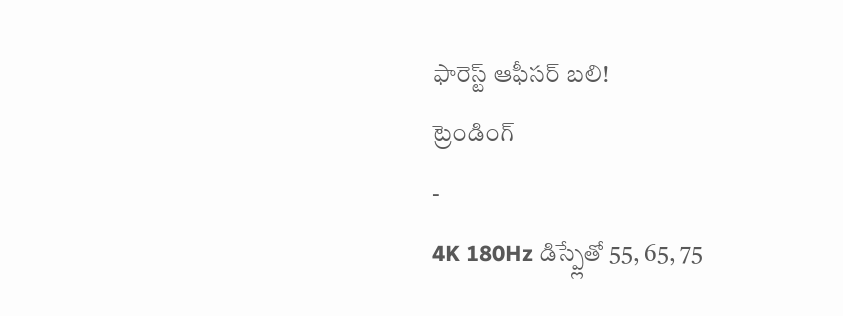ఫారెస్ట్ ఆఫీసర్ బలి!
ట్రెండింగ్
-
4K 180Hz డిస్ప్లేతో 55, 65, 75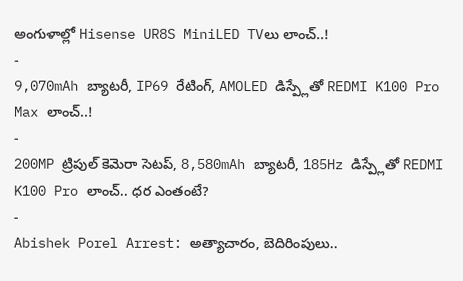అంగుళాల్లో Hisense UR8S MiniLED TVలు లాంచ్..!
-
9,070mAh బ్యాటరీ, IP69 రేటింగ్, AMOLED డిస్ప్లేతో REDMI K100 Pro Max లాంచ్..!
-
200MP ట్రిపుల్ కెమెరా సెటప్, 8,580mAh బ్యాటరీ, 185Hz డిస్ప్లేతో REDMI K100 Pro లాంచ్.. ధర ఎంతంటే?
-
Abishek Porel Arrest: అత్యాచారం, బెదిరింపులు..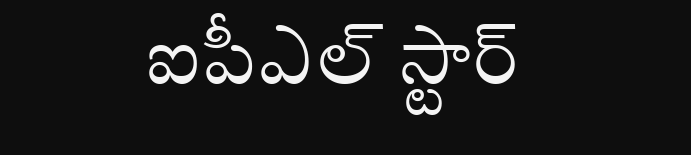ఐపీఎల్ స్టార్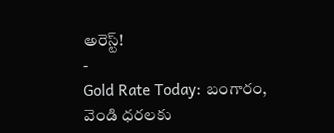అరెస్ట్!
-
Gold Rate Today: బంగారం, వెండి ధరలకు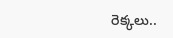రెక్కలు..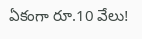ఏకంగా రూ.10 వేలు!